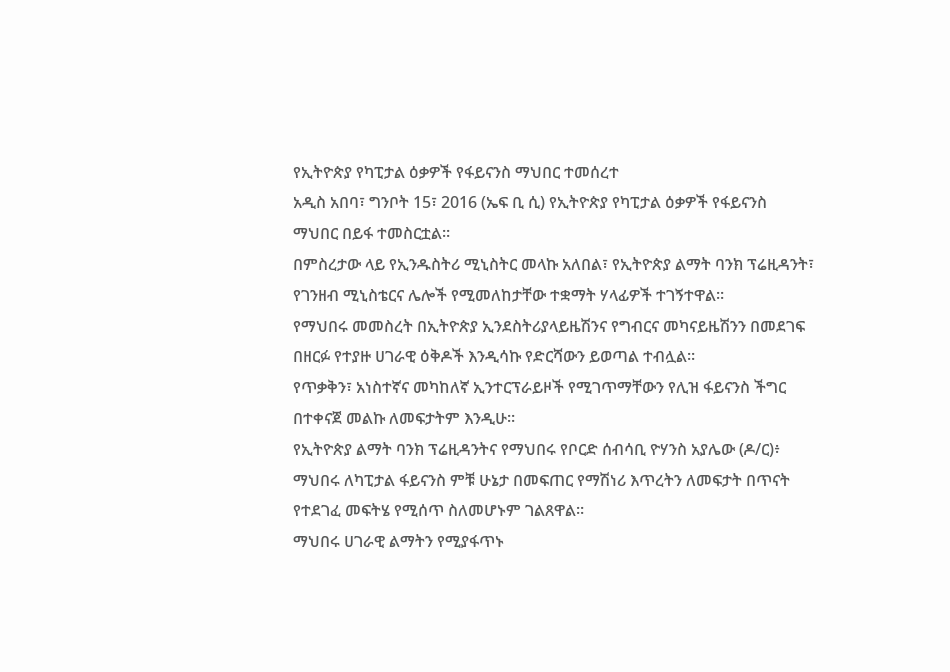የኢትዮጵያ የካፒታል ዕቃዎች የፋይናንስ ማህበር ተመሰረተ
አዲስ አበባ፣ ግንቦት 15፣ 2016 (ኤፍ ቢ ሲ) የኢትዮጵያ የካፒታል ዕቃዎች የፋይናንስ ማህበር በይፋ ተመስርቷል።
በምስረታው ላይ የኢንዱስትሪ ሚኒስትር መላኩ አለበል፣ የኢትዮጵያ ልማት ባንክ ፕሬዚዳንት፣ የገንዘብ ሚኒስቴርና ሌሎች የሚመለከታቸው ተቋማት ሃላፊዎች ተገኝተዋል።
የማህበሩ መመስረት በኢትዮጵያ ኢንደስትሪያላይዜሽንና የግብርና መካናይዜሽንን በመደገፍ በዘርፉ የተያዙ ሀገራዊ ዕቅዶች እንዲሳኩ የድርሻውን ይወጣል ተብሏል።
የጥቃቅን፣ አነስተኛና መካከለኛ ኢንተርፕራይዞች የሚገጥማቸውን የሊዝ ፋይናንስ ችግር በተቀናጀ መልኩ ለመፍታትም እንዲሁ።
የኢትዮጵያ ልማት ባንክ ፕሬዚዳንትና የማህበሩ የቦርድ ሰብሳቢ ዮሃንስ አያሌው (ዶ/ር)፥ ማህበሩ ለካፒታል ፋይናንስ ምቹ ሁኔታ በመፍጠር የማሽነሪ እጥረትን ለመፍታት በጥናት የተደገፈ መፍትሄ የሚሰጥ ስለመሆኑም ገልጸዋል።
ማህበሩ ሀገራዊ ልማትን የሚያፋጥኑ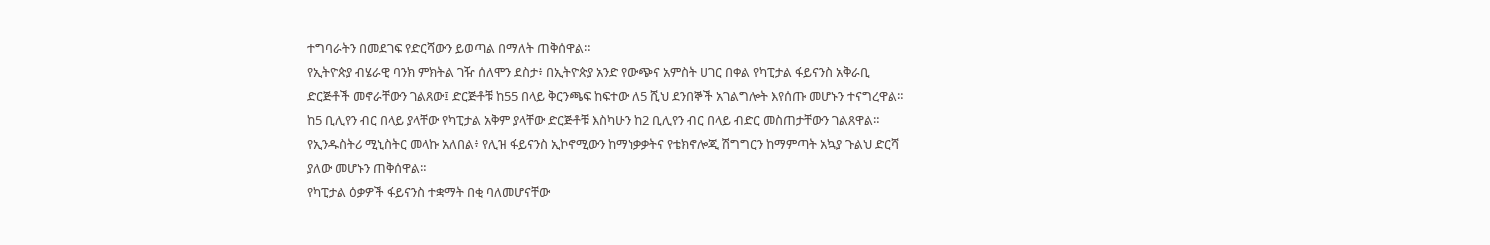ተግባራትን በመደገፍ የድርሻውን ይወጣል በማለት ጠቅሰዋል።
የኢትዮጵያ ብሄራዊ ባንክ ምክትል ገዥ ሰለሞን ደስታ፥ በኢትዮጵያ አንድ የውጭና አምስት ሀገር በቀል የካፒታል ፋይናንስ አቅራቢ ድርጅቶች መኖራቸውን ገልጸው፤ ድርጅቶቹ ከ55 በላይ ቅርንጫፍ ከፍተው ለ5 ሺህ ደንበኞች አገልግሎት እየሰጡ መሆኑን ተናግረዋል።
ከ5 ቢሊየን ብር በላይ ያላቸው የካፒታል አቅም ያላቸው ድርጅቶቹ እስካሁን ከ2 ቢሊየን ብር በላይ ብድር መስጠታቸውን ገልጸዋል።
የኢንዱስትሪ ሚኒስትር መላኩ አለበል፥ የሊዝ ፋይናንስ ኢኮኖሚውን ከማነቃቃትና የቴክኖሎጂ ሽግግርን ከማምጣት አኳያ ጉልህ ድርሻ ያለው መሆኑን ጠቅሰዋል።
የካፒታል ዕቃዎች ፋይናንስ ተቋማት በቂ ባለመሆናቸው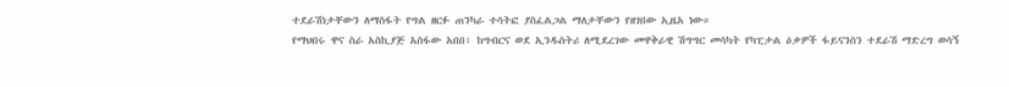ተደራሽነታቸውን ለማስፋት የግል ዘርፉ ጠንካራ ተሳትፎ ያስፈልጋል ማለታቸውን የዘገበው ኢዜአ ነው።
የማህበሩ ዋና ስራ አስኪያጅ አስፋው አበበ፥ ከግብርና ወደ ኢንዱስትሪ ለሚደረገው መዋቅራዊ ሽግግር መሳካት የካፒታል ዕቃዎች ፋይናንስን ተደራሽ ማድረግ ወሳኝ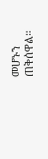መሆኑን ጠቅሰዋል።